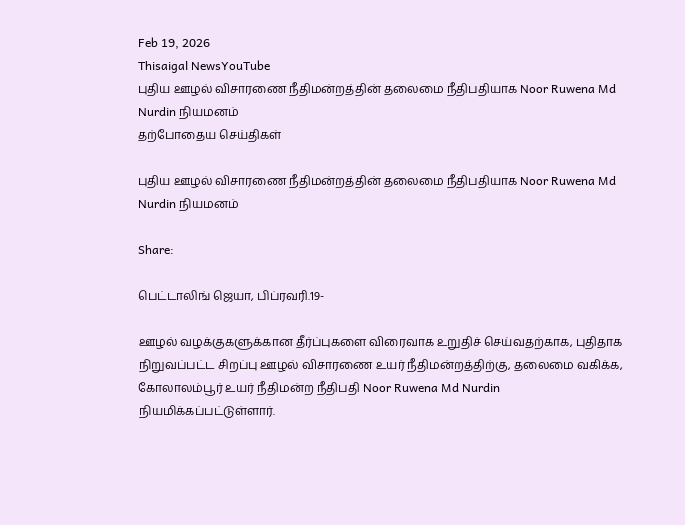Feb 19, 2026
Thisaigal NewsYouTube
புதிய ஊழல் விசாரணை நீதிமன்றத்தின் தலைமை நீதிபதியாக Noor Ruwena Md Nurdin நியமனம்
தற்போதைய செய்திகள்

புதிய ஊழல் விசாரணை நீதிமன்றத்தின் தலைமை நீதிபதியாக Noor Ruwena Md Nurdin நியமனம்

Share:

பெட்டாலிங் ஜெயா, பிப்ரவரி.19-

ஊழல் வழக்குகளுக்கான தீர்ப்புகளை விரைவாக உறுதிச் செய்வதற்காக, புதிதாக நிறுவப்பட்ட சிறப்பு ஊழல் விசாரணை உயர் நீதிமன்றத்திற்கு, தலைமை வகிக்க, கோலாலம்பூர் உயர் நீதிமன்ற நீதிபதி Noor Ruwena Md Nurdin நியமிக்கப்பட்டுள்ளார்.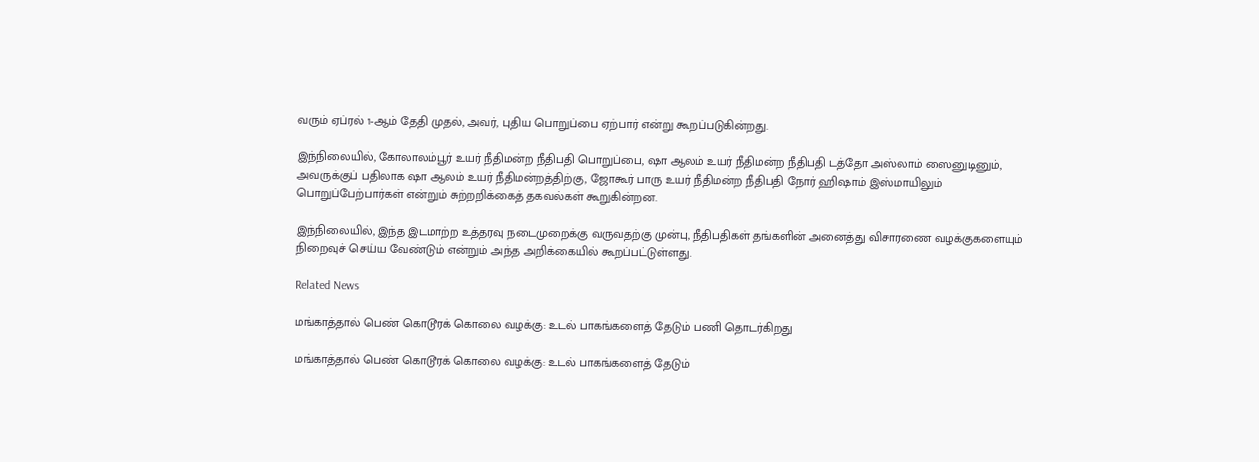வரும் ஏப்ரல் 1-ஆம் தேதி முதல், அவர், புதிய பொறுப்பை ஏற்பார் என்று கூறப்படுகின்றது.

இந்நிலையில், கோலாலம்பூர் உயர் நீதிமன்ற நீதிபதி பொறுப்பை, ஷா ஆலம் உயர் நீதிமன்ற நீதிபதி டத்தோ அஸ்லாம் ஸைனுடினும், அவருக்குப் பதிலாக ஷா ஆலம் உயர் நீதிமன்றத்திற்கு, ஜோகூர் பாரு உயர் நீதிமன்ற நீதிபதி நோர் ஹிஷாம் இஸ்மாயிலும் பொறுப்பேற்பார்கள் என்றும் சுற்றறிக்கைத் தகவல்கள் கூறுகின்றன.

இந்நிலையில், இந்த இடமாற்ற உத்தரவு நடைமுறைக்கு வருவதற்கு முன்பு, நீதிபதிகள் தங்களின் அனைத்து விசாரணை வழக்குகளையும் நிறைவுச் செய்ய வேண்டும் என்றும் அந்த அறிக்கையில் கூறப்பட்டுள்ளது.

Related News

மங்காத்தால் பெண் கொடூரக் கொலை வழக்கு: உடல் பாகங்களைத் தேடும் பணி தொடர்கிறது

மங்காத்தால் பெண் கொடூரக் கொலை வழக்கு: உடல் பாகங்களைத் தேடும்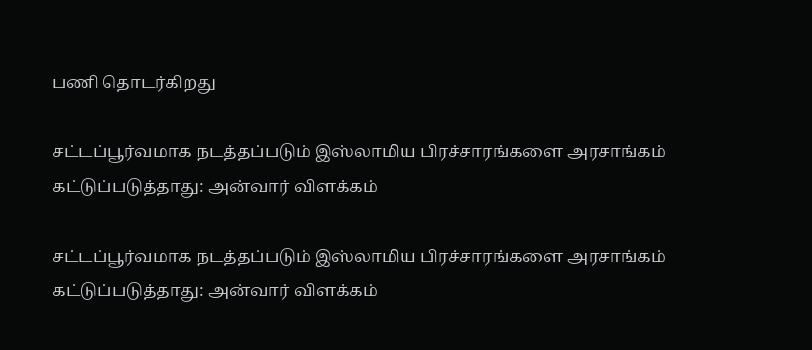பணி தொடர்கிறது

சட்டப்பூர்வமாக நடத்தப்படும் இஸ்லாமிய பிரச்சாரங்களை அரசாங்கம் கட்டுப்படுத்தாது: அன்வார் விளக்கம்

சட்டப்பூர்வமாக நடத்தப்படும் இஸ்லாமிய பிரச்சாரங்களை அரசாங்கம் கட்டுப்படுத்தாது: அன்வார் விளக்கம்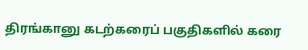திரங்கானு கடற்கரைப் பகுதிகளில் கரை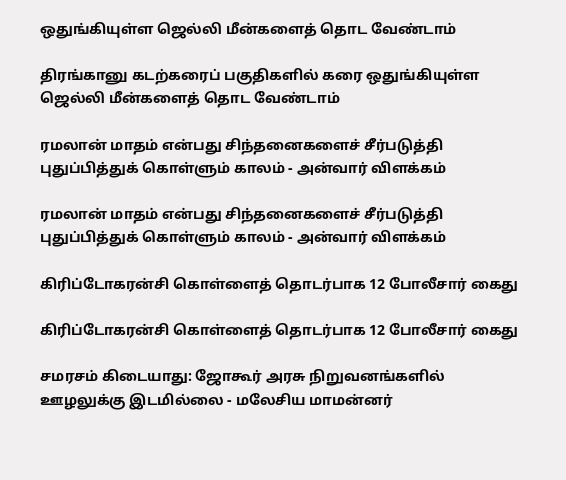ஒதுங்கியுள்ள ஜெல்லி மீன்களைத் தொட வேண்டாம்

திரங்கானு கடற்கரைப் பகுதிகளில் கரை ஒதுங்கியுள்ள ஜெல்லி மீன்களைத் தொட வேண்டாம்

ரமலான் மாதம் என்பது சிந்தனைகளைச் சீர்படுத்தி புதுப்பித்துக் கொள்ளும் காலம் - அன்வார் விளக்கம்

ரமலான் மாதம் என்பது சிந்தனைகளைச் சீர்படுத்தி புதுப்பித்துக் கொள்ளும் காலம் - அன்வார் விளக்கம்

கிரிப்டோகரன்சி கொள்ளைத் தொடர்பாக 12 போலீசார் கைது

கிரிப்டோகரன்சி கொள்ளைத் தொடர்பாக 12 போலீசார் கைது

சமரசம் கிடையாது: ஜோகூர் அரசு நிறுவனங்களில் ஊழலுக்கு இடமில்லை - மலேசிய மாமன்னர்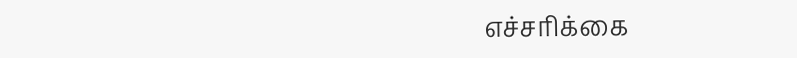எச்சரிக்கை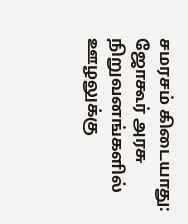சமரசம் கிடையாது: ஜோகூர் அரசு நிறுவனங்களில் ஊழலுக்கு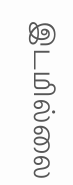இடமில்லை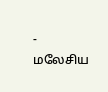- மலேசிய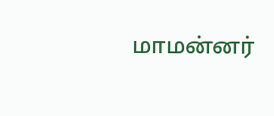மாமன்னர்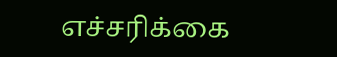எச்சரிக்கை